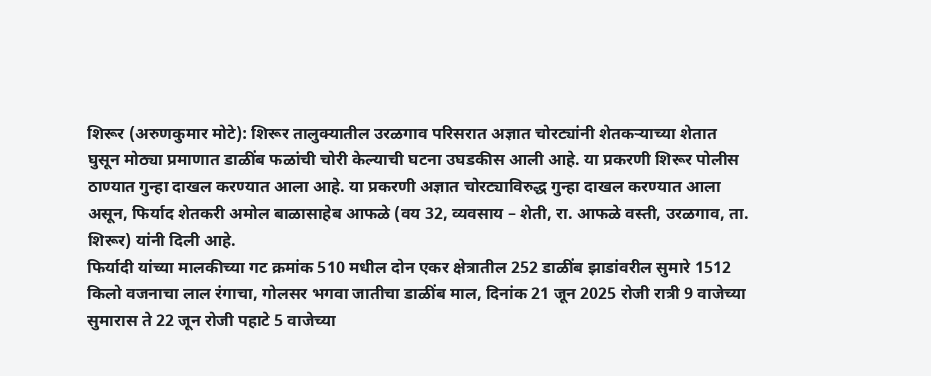शिरूर (अरुणकुमार मोटे): शिरूर तालुक्यातील उरळगाव परिसरात अज्ञात चोरट्यांनी शेतकऱ्याच्या शेतात घुसून मोठ्या प्रमाणात डाळींब फळांची चोरी केल्याची घटना उघडकीस आली आहे. या प्रकरणी शिरूर पोलीस ठाण्यात गुन्हा दाखल करण्यात आला आहे. या प्रकरणी अज्ञात चोरट्याविरुद्ध गुन्हा दाखल करण्यात आला असून, फिर्याद शेतकरी अमोल बाळासाहेब आफळे (वय 32, व्यवसाय – शेती, रा. आफळे वस्ती, उरळगाव, ता. शिरूर) यांनी दिली आहे.
फिर्यादी यांच्या मालकीच्या गट क्रमांक 510 मधील दोन एकर क्षेत्रातील 252 डाळींब झाडांवरील सुमारे 1512 किलो वजनाचा लाल रंगाचा, गोलसर भगवा जातीचा डाळींब माल, दिनांक 21 जून 2025 रोजी रात्री 9 वाजेच्या सुमारास ते 22 जून रोजी पहाटे 5 वाजेच्या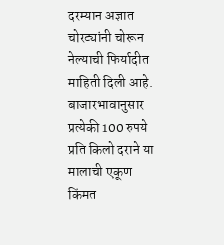दरम्यान अज्ञात चोरट्यांनी चोरून नेल्याची फिर्यादीत माहिती दिली आहे. बाजारभावानुसार प्रत्येकी 100 रुपये प्रति किलो दराने या मालाची एकूण किंमत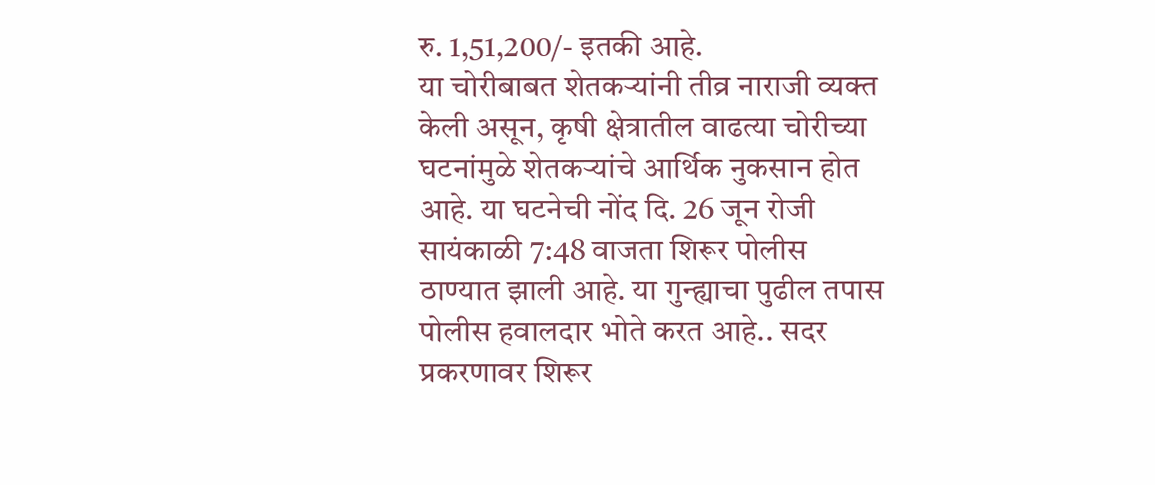रु. 1,51,200/- इतकी आहे.
या चोरीबाबत शेतकऱ्यांनी तीव्र नाराजी व्यक्त केली असून, कृषी क्षेत्रातील वाढत्या चोरीच्या घटनांमुळे शेतकऱ्यांचे आर्थिक नुकसान होत आहे. या घटनेची नोंद दि. 26 जून रोजी सायंकाळी 7:48 वाजता शिरूर पोलीस ठाण्यात झाली आहे. या गुन्ह्याचा पुढील तपास पोलीस हवालदार भोते करत आहे.. सदर प्रकरणावर शिरूर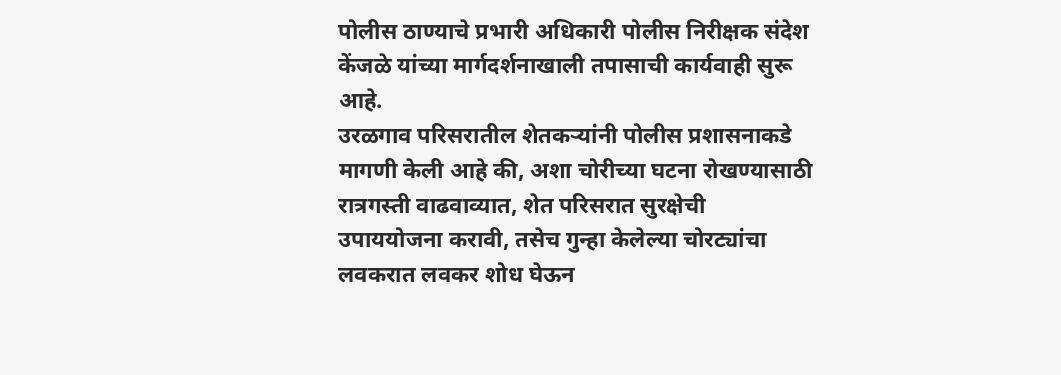पोलीस ठाण्याचे प्रभारी अधिकारी पोलीस निरीक्षक संदेश केंजळे यांच्या मार्गदर्शनाखाली तपासाची कार्यवाही सुरू आहे.
उरळगाव परिसरातील शेतकऱ्यांनी पोलीस प्रशासनाकडे मागणी केली आहे की, अशा चोरीच्या घटना रोखण्यासाठी रात्रगस्ती वाढवाव्यात, शेत परिसरात सुरक्षेची उपाययोजना करावी, तसेच गुन्हा केलेल्या चोरट्यांचा लवकरात लवकर शोध घेऊन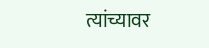त्यांच्यावर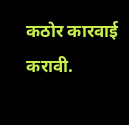कठोर कारवाई करावी.